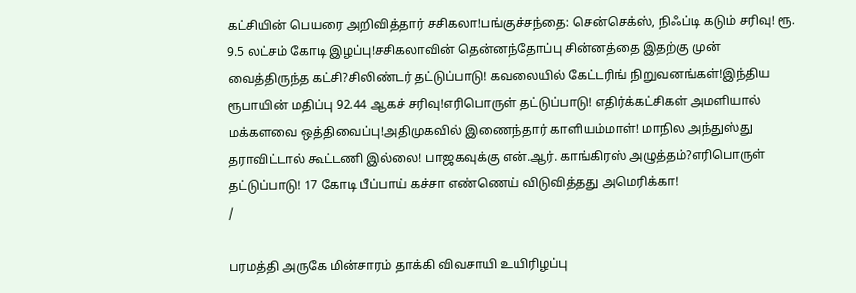கட்சியின் பெயரை அறிவித்தார் சசிகலா!பங்குச்சந்தை: சென்செக்ஸ், நிஃப்டி கடும் சரிவு! ரூ. 9.5 லட்சம் கோடி இழப்பு!சசிகலாவின் தென்னந்தோப்பு சின்னத்தை இதற்கு முன் வைத்திருந்த கட்சி?சிலிண்டர் தட்டுப்பாடு! கவலையில் கேட்டரிங் நிறுவனங்கள்!இந்திய ரூபாயின் மதிப்பு 92.44 ஆகச் சரிவு!எரிபொருள் தட்டுப்பாடு! எதிர்க்கட்சிகள் அமளியால் மக்களவை ஒத்திவைப்பு!அதிமுகவில் இணைந்தார் காளியம்மாள்! மாநில அந்துஸ்து தராவிட்டால் கூட்டணி இல்லை! பாஜகவுக்கு என்.ஆர். காங்கிரஸ் அழுத்தம்?எரிபொருள் தட்டுப்பாடு! 17 கோடி பீப்பாய் கச்சா எண்ணெய் விடுவித்தது அமெரிக்கா!
/

பரமத்தி அருகே மின்சாரம் தாக்கி விவசாயி உயிரிழப்பு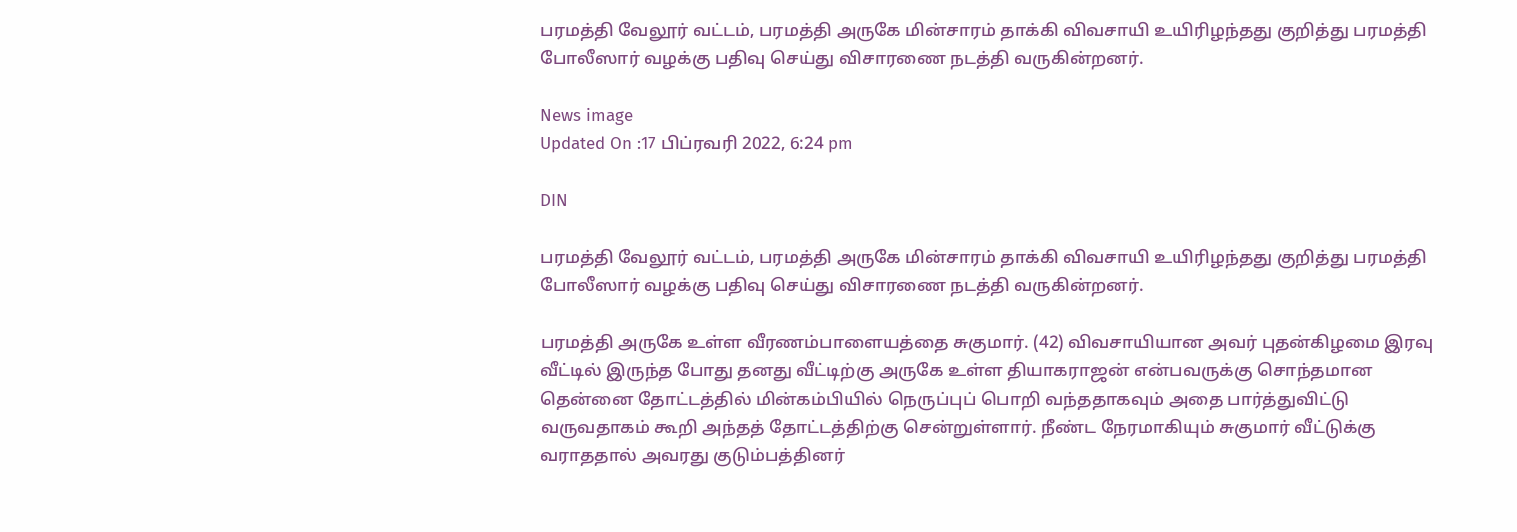பரமத்தி வேலூர் வட்டம், பரமத்தி அருகே மின்சாரம் தாக்கி விவசாயி உயிரிழந்தது குறித்து பரமத்தி போலீஸார் வழக்கு பதிவு செய்து விசாரணை நடத்தி வருகின்றனர்.

News image
Updated On :17 பிப்ரவரி 2022, 6:24 pm

DIN

பரமத்தி வேலூர் வட்டம், பரமத்தி அருகே மின்சாரம் தாக்கி விவசாயி உயிரிழந்தது குறித்து பரமத்தி போலீஸார் வழக்கு பதிவு செய்து விசாரணை நடத்தி வருகின்றனர்.

பரமத்தி அருகே உள்ள வீரணம்பாளையத்தை சுகுமார். (42) விவசாயியான அவர் புதன்கிழமை இரவு வீட்டில் இருந்த போது தனது வீட்டிற்கு அருகே உள்ள தியாகராஜன் என்பவருக்கு சொந்தமான தென்னை தோட்டத்தில் மின்கம்பியில் நெருப்புப் பொறி வந்ததாகவும் அதை பார்த்துவிட்டு வருவதாகம் கூறி அந்தத் தோட்டத்திற்கு சென்றுள்ளார். நீண்ட நேரமாகியும் சுகுமார் வீட்டுக்கு வராததால் அவரது குடும்பத்தினர்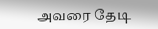அவரை தேடி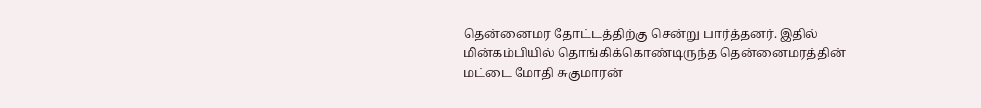தென்னைமர தோட்டத்திற்கு சென்று பார்த்தனர். இதில் மின்கம்பியில் தொங்கிக்கொண்டிருந்த தென்னைமரத்தின் மட்டை மோதி சுகுமாரன்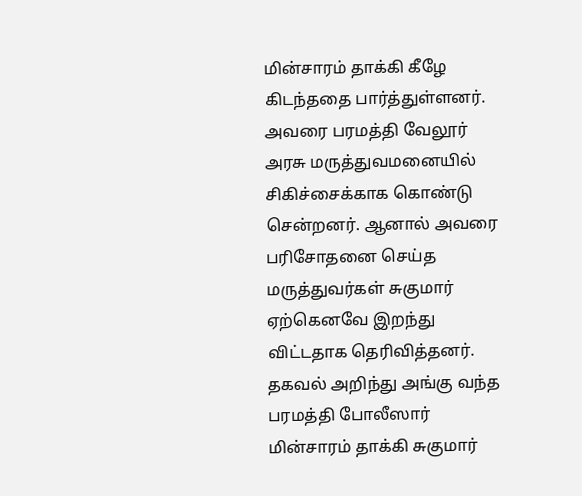மின்சாரம் தாக்கி கீழே கிடந்ததை பார்த்துள்ளனர். அவரை பரமத்தி வேலூர் அரசு மருத்துவமனையில் சிகிச்சைக்காக கொண்டு சென்றனர். ஆனால் அவரை பரிசோதனை செய்த மருத்துவர்கள் சுகுமார் ஏற்கெனவே இறந்து விட்டதாக தெரிவித்தனர். தகவல் அறிந்து அங்கு வந்த பரமத்தி போலீஸார் மின்சாரம் தாக்கி சுகுமார்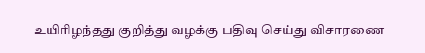உயிரிழந்தது குறித்து வழக்கு பதிவு செய்து விசாரணை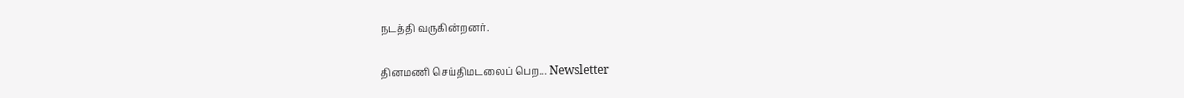நடத்தி வருகின்றனர்.

தினமணி செய்திமடலைப் பெற... Newsletter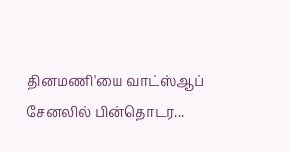தினமணி'யை வாட்ஸ்ஆப் சேனலில் பின்தொடர...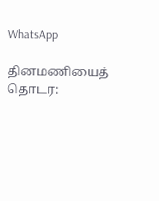WhatsApp

தினமணியைத் தொடர: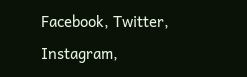Facebook, Twitter, Instagram,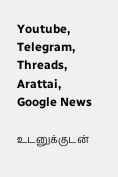Youtube, Telegram, Threads, Arattai, Google News

உடனுக்குடன்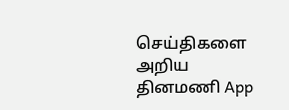செய்திகளை அறிய தினமணி App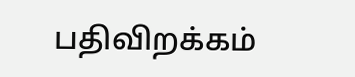பதிவிறக்கம்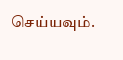செய்யவும்.